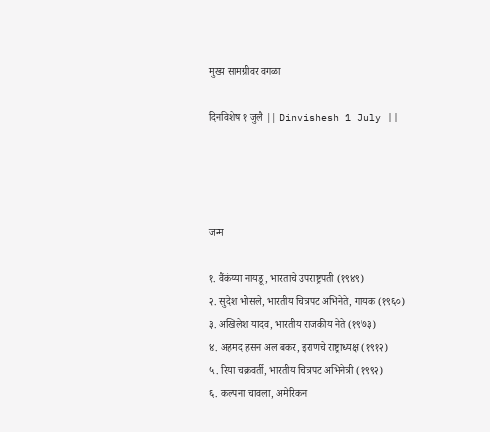मुख्य सामग्रीवर वगळा

दिनविशेष १ जुलै || Dinvishesh 1 July ||




जन्म

१. वैंकंय्या नायडू, भारताचे उपराष्ट्रपती (१९४९)
२. सुदेश भोसले, भारतीय चित्रपट अभिनेते, गायक (१९६०)
३. अखिलेश यादव, भारतीय राजकीय नेते (१९७३)
४. अहमद हसन अल बकर, इराणचे राष्ट्राध्यक्ष (१९१२)
५. रिया चक्रवर्ती, भारतीय चित्रपट अभिनेत्री (१९९२)
६. कल्पना चावला, अमेरिकन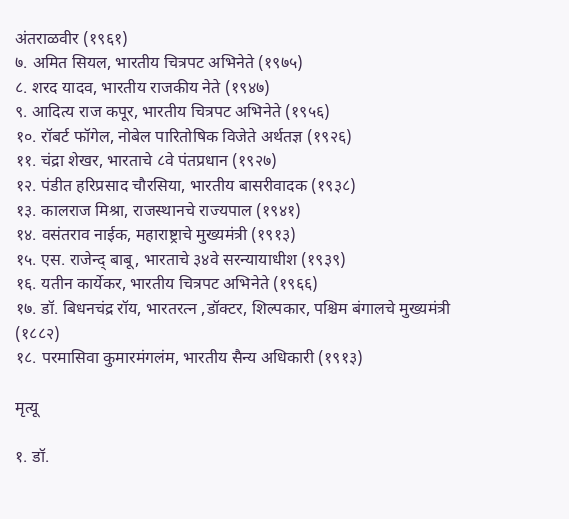अंतराळवीर (१९६१)
७. अमित सियल, भारतीय चित्रपट अभिनेते (१९७५)
८. शरद यादव, भारतीय राजकीय नेते (१९४७)
९. आदित्य राज कपूर, भारतीय चित्रपट अभिनेते (१९५६)
१०. रॉबर्ट फॉगेल, नोबेल पारितोषिक विजेते अर्थतज्ञ (१९२६)
११. चंद्रा शेखर, भारताचे ८वे पंतप्रधान (१९२७)
१२. पंडीत हरिप्रसाद चौरसिया, भारतीय बासरीवादक (१९३८)
१३. कालराज मिश्रा, राजस्थानचे राज्यपाल (१९४१)
१४. वसंतराव नाईक, महाराष्ट्राचे मुख्यमंत्री (१९१३)
१५. एस. राजेन्द् बाबू, भारताचे ३४वे सरन्यायाधीश (१९३९)
१६. यतीन कार्येकर, भारतीय चित्रपट अभिनेते (१९६६)
१७. डॉ. बिधनचंद्र रॉय, भारतरत्न ,डॉक्टर, शिल्पकार, पश्चिम बंगालचे मुख्यमंत्री (१८८२)
१८. परमासिवा कुमारमंगलंम, भारतीय सैन्य अधिकारी (१९१३)

मृत्यू

१. डॉ.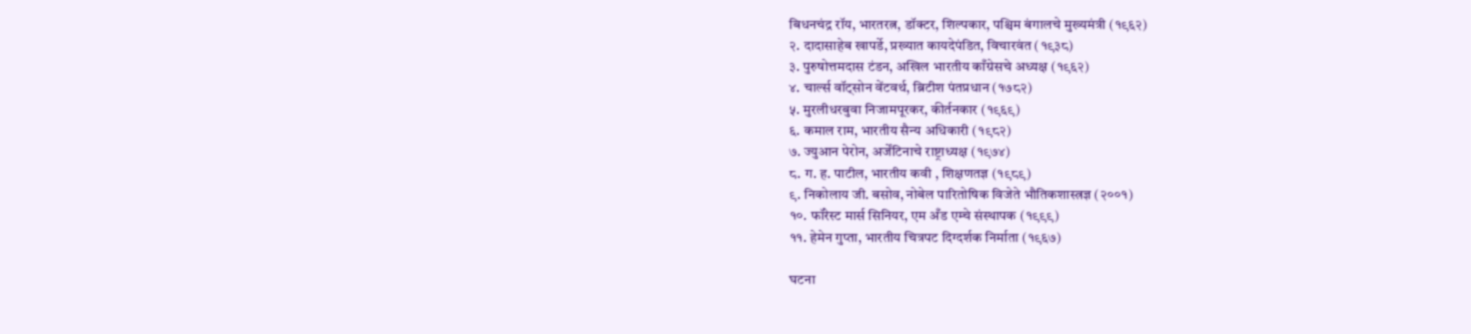बिधनचंद्र रॉय, भारतरत्न, डॉक्टर, शिल्पकार, पश्चिम बंगालचे मुख्यमंत्री (१९६२)
२. दादासाहेब खापर्डे, प्रख्यात कायदेपंडित, विचारवंत (१९३८)
३. पुरुषोत्तमदास टंडन, अखिल भारतीय काँग्रेसचे अध्यक्ष (१९६२)
४. चार्ल्स वॉट्सोन वेंटवर्थ, ब्रिटीश पंतप्रधान (१७८२)
५. मुरलीधरबुवा निजामपूरकर, कीर्तनकार (१९६९)
६. कमाल राम, भारतीय सैन्य अधिकारी (१९८२)
७. ज्युआन पेरोन, अर्जेंटिनाचे राष्ट्राध्यक्ष (१९७४)
८. ग. ह. पाटील, भारतीय कवी , शिक्षणतज्ञ (१९८९)
९. निकोलाय जी. बसोव, नोबेल पारितोषिक विजेते भौतिकशास्त्रज्ञ (२००१)
१०. फॉरेस्ट मार्स सिनियर, एम अँड एम्चे संस्थापक (१९९९)
११. हेमेन गुप्ता, भारतीय चित्रपट दिग्दर्शक निर्माता (१९६७)

घटना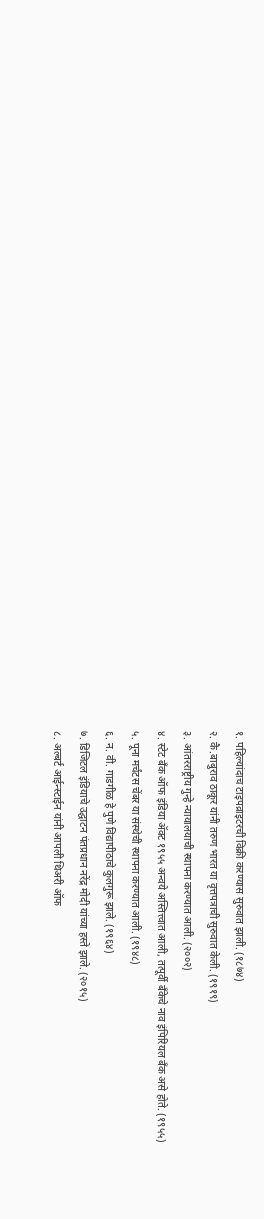१. पहिल्यांदाच टाइपव्राइटरची विक्री करण्यास सुरुवात झाली. (१८७४)
२. कै.बाबुराव ठाकूर यांनी तरुण भारत या वृत्तपत्राची सुरुवात केली. (१९१९)
३. आंतरराष्ट्रीय गुन्हे न्यायालयाची स्थापना करण्यात आली. (२००२)
४. स्टेट बँक ऑफ इंडिया ॲक्ट १९५५ अन्वये अस्तित्त्वात आली, तत्पूर्वी बँकेचे नाव इंपिरियल बँक असे होते. (१९५५)
५. पूना मर्चंटस चेंबर या संस्थेची स्थापना करण्यात आली. (१९४८)
६. न. वी. गाडगीळ हे पुणे विद्यापीठाचे कुलगुरू झाले. (१९६४)
७. डिजिटल इंडियाचे उद्घाटन पंतप्रधान नरेंद्र मोदी यांच्या हस्ते झाले. (२०१५)
८. अल्बर्ट आईन्स्टाईन यांनी आपली थिअरी ऑफ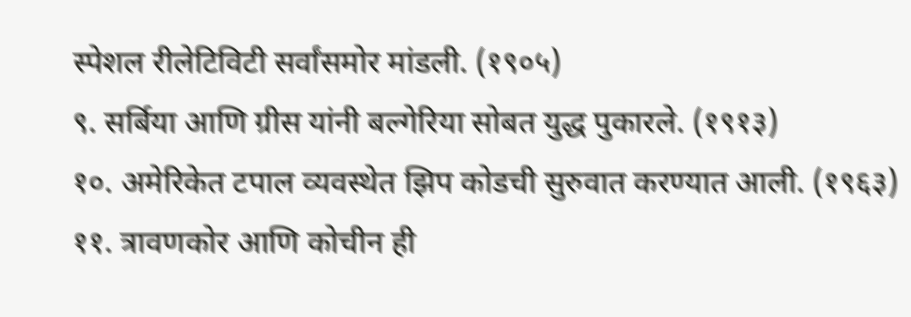स्पेशल रीलेटिविटी सर्वांसमोर मांडली. (१९०५)
९. सर्बिया आणि ग्रीस यांनी बल्गेरिया सोबत युद्ध पुकारले. (१९१३)
१०. अमेरिकेत टपाल व्यवस्थेत झिप कोडची सुरुवात करण्यात आली. (१९६३)
११. त्रावणकोर आणि कोचीन ही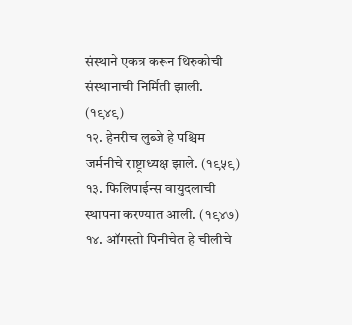संस्थाने एकत्र करून थिरुकोची संस्थानाची निर्मिती झाली. (१९४९)
१२. हेनरीच लुब्जे हे पश्चिम जर्मनीचे राष्ट्राध्यक्ष झाले. (१९५९)
१३. फिलिपाईन्स वायुदलाची स्थापना करण्यात आली. (१९४७)
१४. ऑगस्तो पिनीचेत हे चीलीचे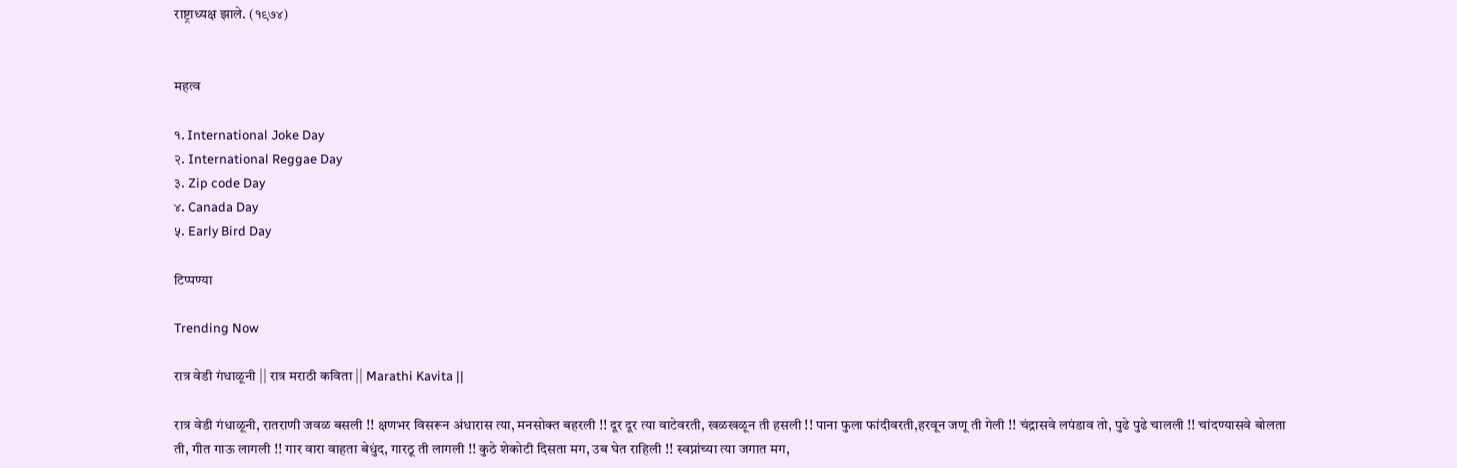राष्ट्राध्यक्ष झाले. (१९७४)


महत्व

१. International Joke Day
२. International Reggae Day
३. Zip code Day
४. Canada Day
५. Early Bird Day

टिप्पण्या

Trending Now

रात्र वेडी गंधाळूनी || रात्र मराठी कविता || Marathi Kavita ||

रात्र वेडी गंधाळूनी, रातराणी जवळ बसली !! क्षणभर विसरून अंधारास त्या, मनसोक्त बहरली !! दूर दूर त्या वाटेवरती, खळखळून ती हसली !! पाना फुला फांदीवरती,हरवून जणू ती गेली !! चंद्रासवे लपंडाव तो, पुढे पुढे चालली !! चांदण्यासवे बोलता ती, गीत गाऊ लागली !! गार वारा वाहता बेधुंद, गारठू ती लागली !! कुठे शेकोटी दिसता मग, उब घेत राहिली !! स्वप्नांच्या त्या जगात मग,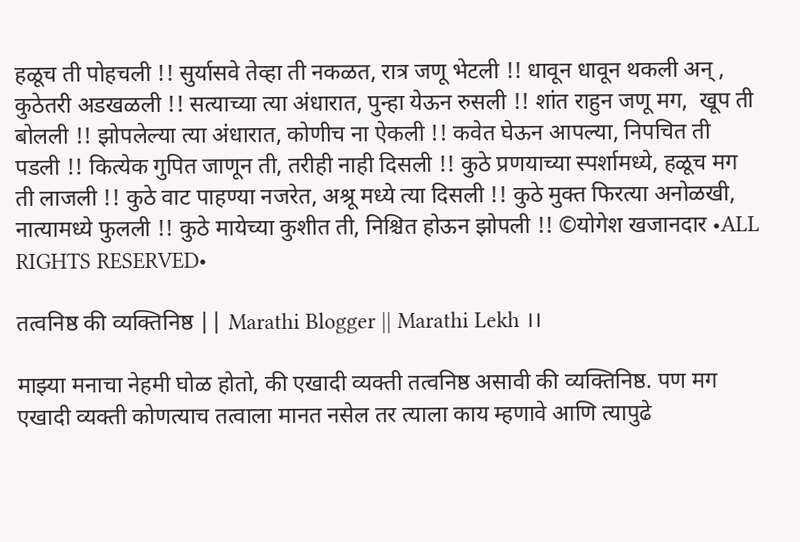हळूच ती पोहचली !! सुर्यासवे तेव्हा ती नकळत, रात्र जणू भेटली !! धावून धावून थकली अन् , कुठेतरी अडखळली !! सत्याच्या त्या अंधारात, पुन्हा येऊन रुसली !! शांत राहुन जणू मग,  खूप ती बोलली !! झोपलेल्या त्या अंधारात, कोणीच ना ऐकली !! कवेत घेऊन आपल्या, निपचित ती पडली !! कित्येक गुपित जाणून ती, तरीही नाही दिसली !! कुठे प्रणयाच्या स्पर्शामध्ये, हळूच मग ती लाजली !! कुठे वाट पाहण्या नजरेत, अश्रू मध्ये त्या दिसली !! कुठे मुक्त फिरत्या अनोळखी, नात्यामध्ये फुलली !! कुठे मायेच्या कुशीत ती, निश्चित होऊन झोपली !! ©योगेश खजानदार •ALL RIGHTS RESERVED•

तत्वनिष्ठ की व्यक्तिनिष्ठ || Marathi Blogger || Marathi Lekh ।।

माझ्या मनाचा नेहमी घोळ होतो, की एखादी व्यक्ती तत्वनिष्ठ असावी की व्यक्तिनिष्ठ. पण मग एखादी व्यक्ती कोणत्याच तत्वाला मानत नसेल तर त्याला काय म्हणावे आणि त्यापुढे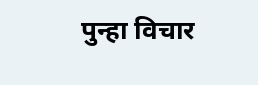पुन्हा विचार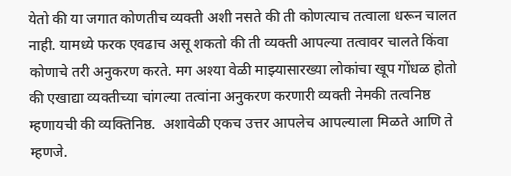येतो की या जगात कोणतीच व्यक्ती अशी नसते की ती कोणत्याच तत्वाला धरून चालत नाही. यामध्ये फरक एवढाच असू शकतो की ती व्यक्ती आपल्या तत्वावर चालते किंवा कोणाचे तरी अनुकरण करते. मग अश्या वेळी माझ्यासारख्या लोकांचा खूप गोंधळ होतो की एखाद्या व्यक्तीच्या चांगल्या तत्वांना अनुकरण करणारी व्यक्ती नेमकी तत्वनिष्ठ म्हणायची की व्यक्तिनिष्ठ.  अशावेळी एकच उत्तर आपलेच आपल्याला मिळते आणि ते म्हणजे.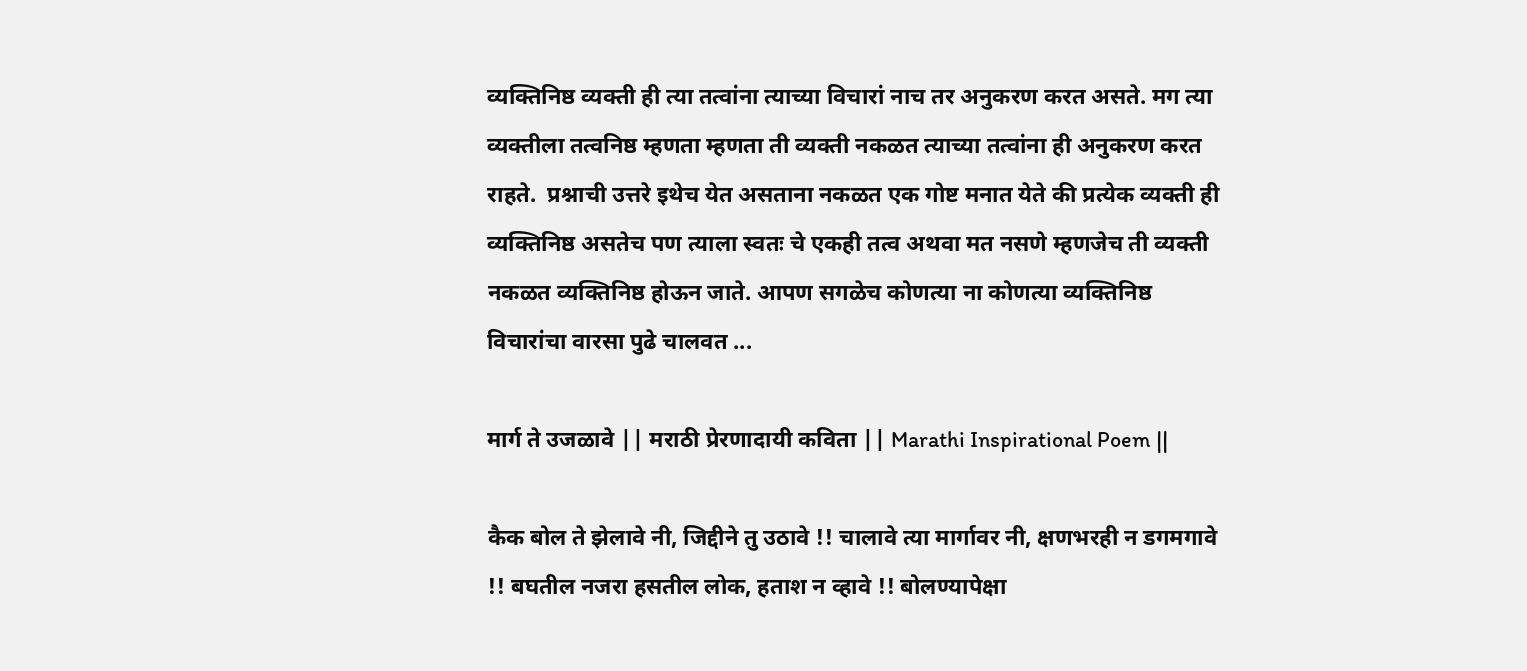व्यक्तिनिष्ठ व्यक्ती ही त्या तत्वांना त्याच्या विचारां नाच तर अनुकरण करत असते. मग त्या व्यक्तीला तत्वनिष्ठ म्हणता म्हणता ती व्यक्ती नकळत त्याच्या तत्वांना ही अनुकरण करत राहते.  प्रश्नाची उत्तरे इथेच येत असताना नकळत एक गोष्ट मनात येते की प्रत्येक व्यक्ती ही व्यक्तिनिष्ठ असतेच पण त्याला स्वतः चे एकही तत्व अथवा मत नसणे म्हणजेच ती व्यक्ती नकळत व्यक्तिनिष्ठ होऊन जाते. आपण सगळेच कोणत्या ना कोणत्या व्यक्तिनिष्ठ विचारांचा वारसा पुढे चालवत ...

मार्ग ते उजळावे || मराठी प्रेरणादायी कविता || Marathi Inspirational Poem ||

कैक बोल ते झेलावे नी, जिद्दीने तु उठावे !! चालावे त्या मार्गावर नी, क्षणभरही न डगमगावे !! बघतील नजरा हसतील लोक, हताश न व्हावे !! बोलण्यापेक्षा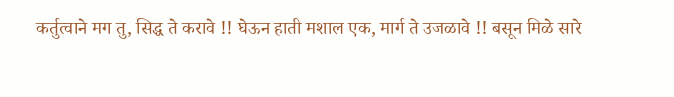कर्तुत्वाने मग तु, सिद्ध ते करावे !! घेऊन हाती मशाल एक, मार्ग ते उजळावे !! बसून मिळे सारे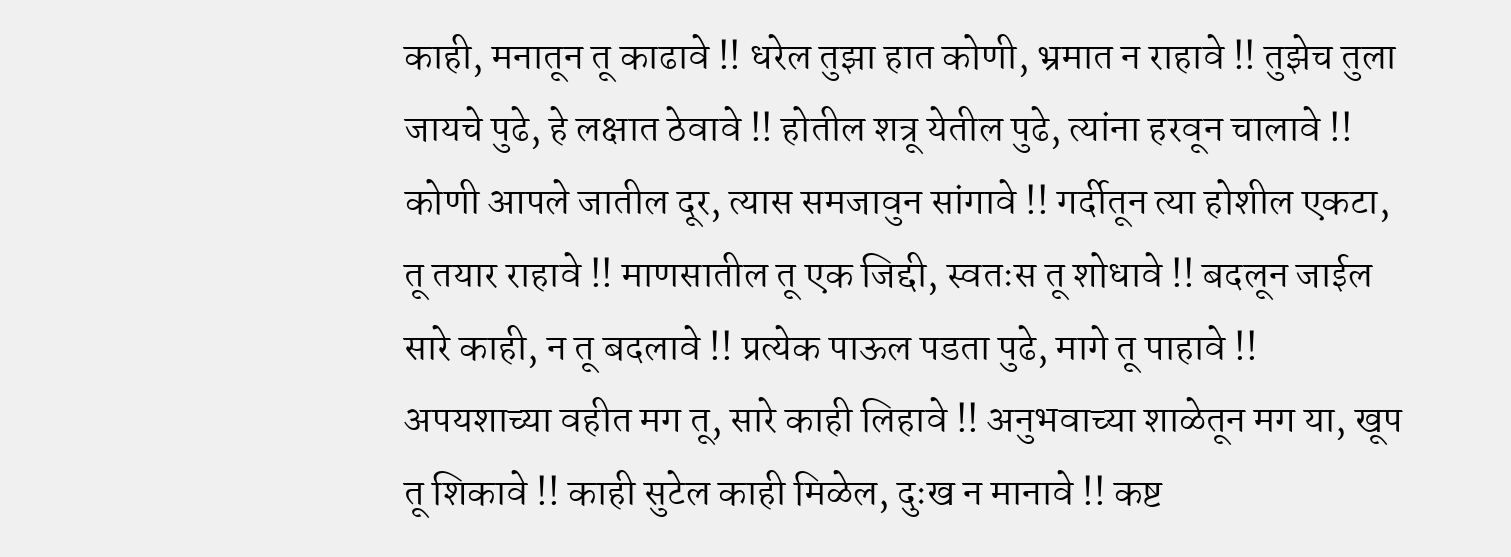काही, मनातून तू काढावे !! धरेल तुझा हात कोणी, भ्रमात न राहावे !! तुझेच तुला जायचे पुढे, हे लक्षात ठेवावे !! होतील शत्रू येतील पुढे, त्यांना हरवून चालावे !! कोणी आपले जातील दूर, त्यास समजावुन सांगावे !! गर्दीतून त्या होशील एकटा, तू तयार राहावे !! माणसातील तू एक जिद्दी, स्वतःस तू शोधावे !! बदलून जाईल सारे काही, न तू बदलावे !! प्रत्येक पाऊल पडता पुढे, मागे तू पाहावे !! अपयशाच्या वहीत मग तू, सारे काही लिहावे !! अनुभवाच्या शाळेतून मग या, खूप तू शिकावे !! काही सुटेल काही मिळेल, दुःख न मानावे !! कष्ट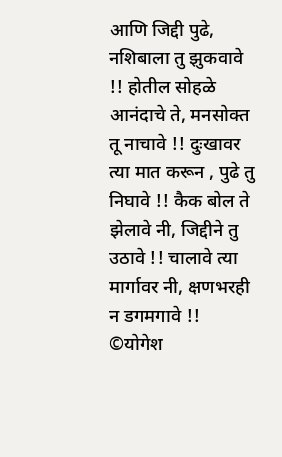आणि जिद्दी पुढे, नशिबाला तु झुकवावे !! होतील सोहळे आनंदाचे ते, मनसोक्त तू नाचावे !! दुःखावर त्या मात करून , पुढे तु निघावे !! कैक बोल ते झेलावे नी, जिद्दीने तु उठावे !! चालावे त्या मार्गावर नी, क्षणभरही न डगमगावे !! ©योगेश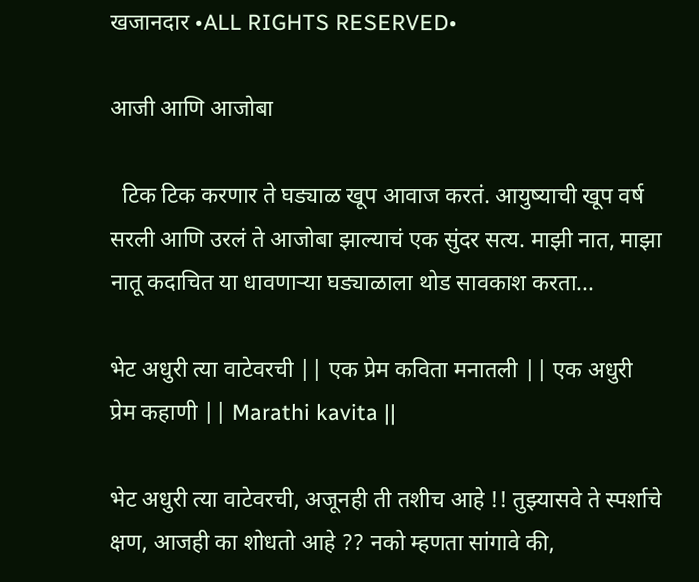खजानदार •ALL RIGHTS RESERVED•

आजी आणि आजोबा

  टिक टिक करणार ते घड्याळ खूप आवाज करतं. आयुष्याची खूप वर्ष सरली आणि उरलं ते आजोबा झाल्याचं एक सुंदर सत्य. माझी नात, माझा नातू कदाचित या धावणाऱ्या घड्याळाला थोड सावकाश करता...

भेट अधुरी त्या वाटेवरची || एक प्रेम कविता मनातली || एक अधुरी प्रेम कहाणी || Marathi kavita ||

भेट अधुरी त्या वाटेवरची, अजूनही ती तशीच आहे !! तुझ्यासवे ते स्पर्शाचे क्षण, आजही का शोधतो आहे ?? नको म्हणता सांगावे की,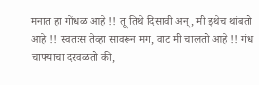मनात हा गोंधळ आहे !! तू तिथे दिसावी अन्, मी इथेच थांबतो आहे !! स्वतःस तेव्हा सावरून मग, वाट मी चालतो आहे !! गंध चाफ्याचा दरवळतो की,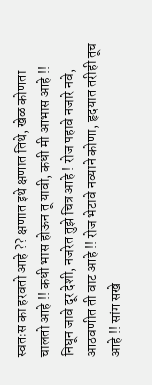स्वतःस का हरवतो आहे ?? क्षणात इथे क्षणात तिथे, खेळ कोणता चालतो आहे !! कधी भास होऊन तू यावी, कधी मी आभास आहे !! निघून जावे दूर देशी, नजरेत तुझे चित्र आहे ! रोज पहावे नजारे नवे, आठवणीत ती वाट आहे !! रोज भेटावे नव्याने कोणा, हृदयात तरीही तूच आहे !! सांग सखे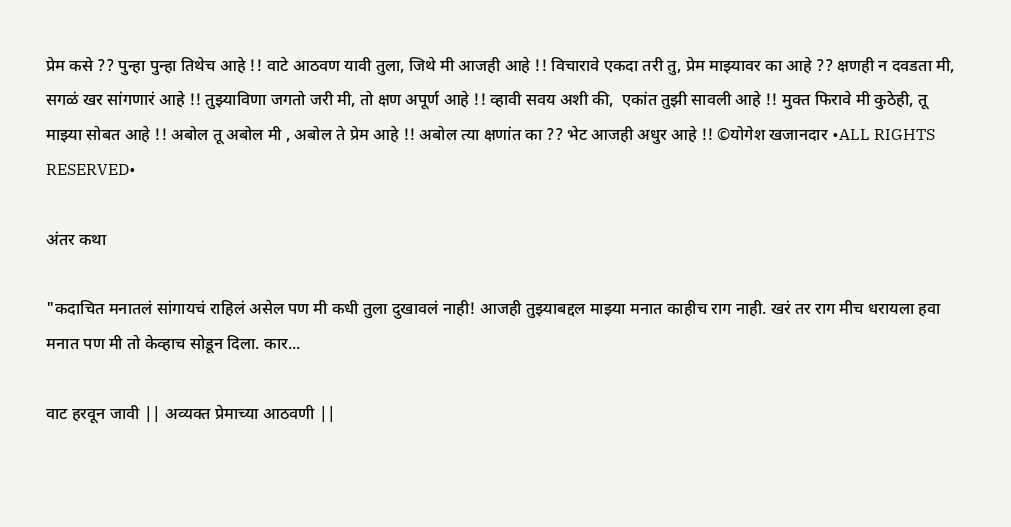प्रेम कसे ?? पुन्हा पुन्हा तिथेच आहे !! वाटे आठवण यावी तुला, जिथे मी आजही आहे !! विचारावे एकदा तरी तु, प्रेम माझ्यावर का आहे ?? क्षणही न दवडता मी, सगळं खर सांगणारं आहे !! तुझ्याविणा जगतो जरी मी, तो क्षण अपूर्ण आहे !! व्हावी सवय अशी की,  एकांत तुझी सावली आहे !! मुक्त फिरावे मी कुठेही, तू माझ्या सोबत आहे !! अबोल तू अबोल मी , अबोल ते प्रेम आहे !! अबोल त्या क्षणांत का ?? भेट आजही अधुर आहे !! ©योगेश खजानदार •ALL RIGHTS RESERVED•

अंतर कथा

"कदाचित मनातलं सांगायचं राहिलं असेल पण मी कधी तुला दुखावलं नाही! आजही तुझ्याबद्दल माझ्या मनात काहीच राग नाही. खरं तर राग मीच धरायला हवा मनात पण मी तो केव्हाच सोडून दिला. कार...

वाट हरवून जावी || अव्यक्त प्रेमाच्या आठवणी ||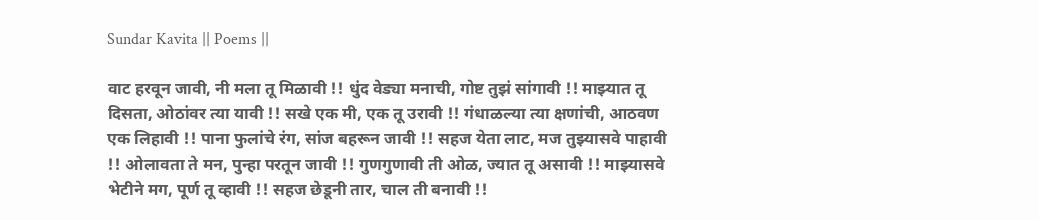Sundar Kavita || Poems ||

वाट हरवून जावी, नी मला तू मिळावी !! धुंद वेड्या मनाची, गोष्ट तुझं सांगावी !! माझ्यात तू दिसता, ओठांवर त्या यावी !! सखे एक मी, एक तू उरावी !! गंधाळल्या त्या क्षणांची, आठवण एक लिहावी !! पाना फुलांचे रंग, सांज बहरून जावी !! सहज येता लाट, मज तुझ्यासवे पाहावी !! ओलावता ते मन, पुन्हा परतून जावी !! गुणगुणावी ती ओळ, ज्यात तू असावी !! माझ्यासवे भेटीने मग, पूर्ण तू व्हावी !! सहज छेडूनी तार, चाल ती बनावी !!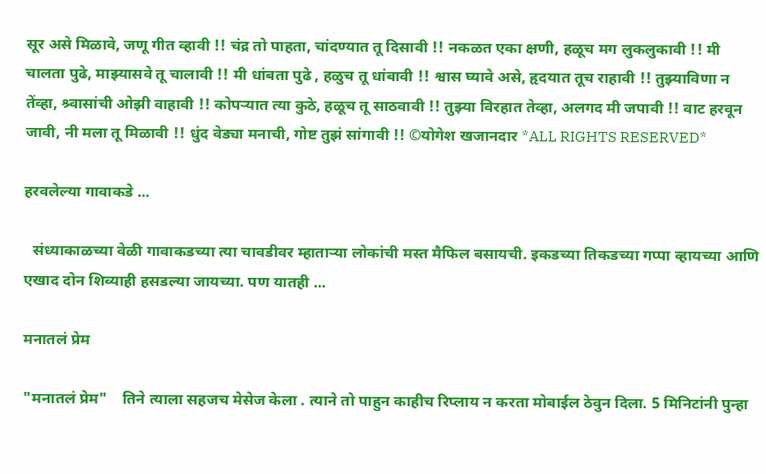सूर असे मिळावे, जणू गीत व्हावी !! चंद्र तो पाहता, चांदण्यात तू दिसावी !! नकळत एका क्षणी, हळूच मग लुकलुकावी !! मी चालता पुढे, माझ्यासवे तू चालावी !! मी धांबता पुढे , हळुच तू धांबावी !! श्वास घ्यावे असे, हृदयात तूच राहावी !! तुझ्याविणा न तेंव्हा, श्र्वासांची ओझी वाहावी !! कोपऱ्यात त्या कुठे, हळूच तू साठवावी !! तुझ्या विरहात तेव्हा, अलगद मी जपावी !! वाट हरवून जावी, नी मला तू मिळावी !! धुंद वेड्या मनाची, गोष्ट तुझं सांगावी !! ©योगेश खजानदार *ALL RIGHTS RESERVED*

हरवलेल्या गावाकडे ...

  संध्याकाळच्या वेळी गावाकडच्या त्या चावडीवर म्हाताऱ्या लोकांची मस्त मैफिल बसायची. इकडच्या तिकडच्या गप्पा व्हायच्या आणि एखाद दोन शिव्याही हसडल्या जायच्या. पण यातही ...

मनातलं प्रेम

"मनातलं प्रेम"    तिने त्याला सहजच मेसेज केला . त्याने तो पाहुन काहीच रिप्लाय न करता मोबाईल ठेवुन दिला. 5 मिनिटांनी पुन्हा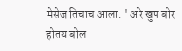मेसेज तिचाच आला. ' अरे खुप बोर होतय बोल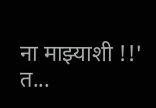ना माझ्याशी !!' त...